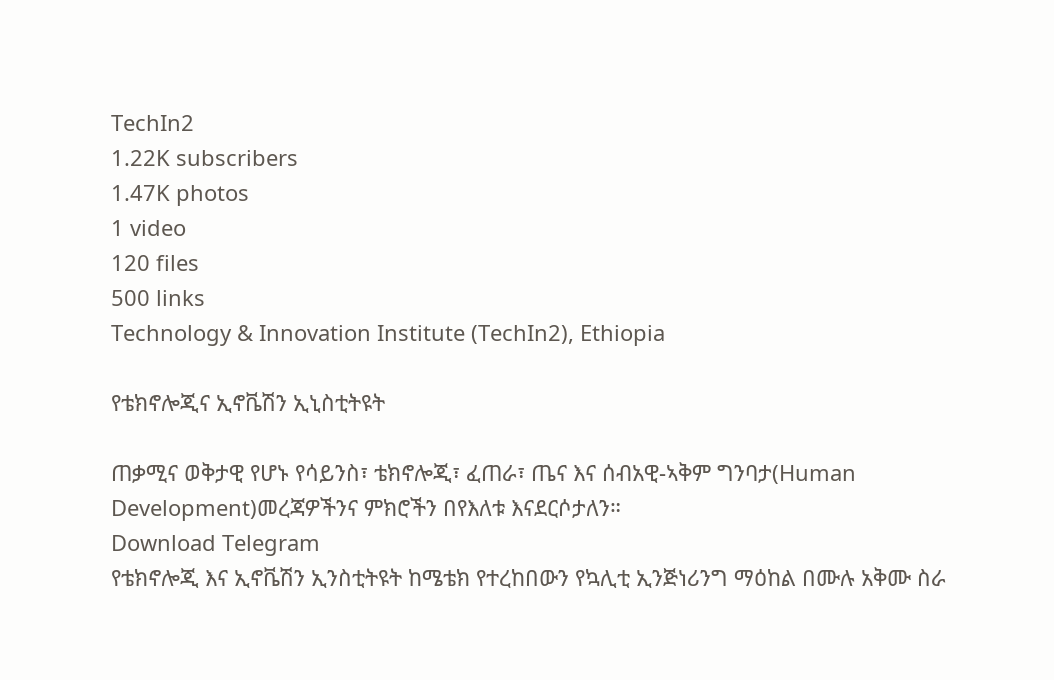TechIn2
1.22K subscribers
1.47K photos
1 video
120 files
500 links
Technology & Innovation Institute (TechIn2), Ethiopia

የቴክኖሎጂና ኢኖቬሽን ኢኒስቲትዩት

ጠቃሚና ወቅታዊ የሆኑ የሳይንስ፣ ቴክኖሎጂ፣ ፈጠራ፣ ጤና እና ሰብአዊ-ኣቅም ግንባታ(Human Development)መረጃዎችንና ምክሮችን በየእለቱ እናደርሶታለን።
Download Telegram
የቴክኖሎጂ እና ኢኖቬሽን ኢንስቲትዩት ከሜቴክ የተረከበውን የኳሊቲ ኢንጅነሪንግ ማዕከል በሙሉ አቅሙ ስራ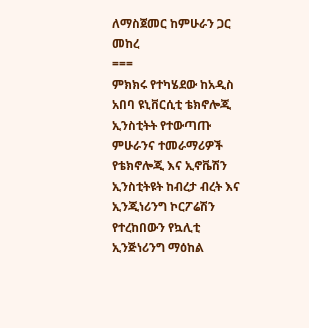ለማስጀመር ከምሁራን ጋር መከረ
===
ምክክሩ የተካሄደው ከአዲስ አበባ ዩኒቨርሲቲ ቴክኖሎጂ ኢንስቲትት የተውጣጡ ምሁራንና ተመራማሪዎች የቴክኖሎጂ እና ኢኖቬሽን ኢንስቲትዩት ከብረታ ብረት እና ኢንጂነሪንግ ኮርፖሬሽን የተረከበውን የኳሊቲ ኢንጅነሪንግ ማዕከል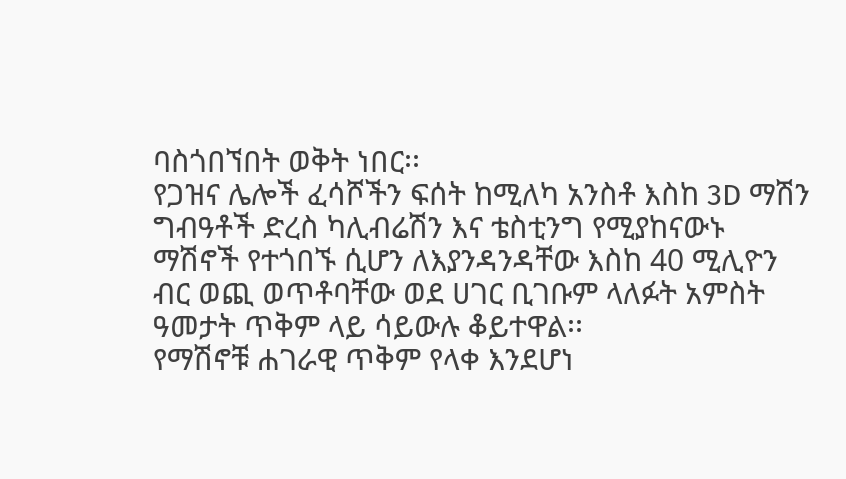ባስጎበኘበት ወቅት ነበር፡፡
የጋዝና ሌሎች ፈሳሾችን ፍሰት ከሚለካ አንስቶ እስከ 3D ማሽን ግብዓቶች ድረስ ካሊብሬሽን እና ቴስቲንግ የሚያከናውኑ ማሽኖች የተጎበኙ ሲሆን ለእያንዳንዳቸው እስከ 40 ሚሊዮን ብር ወጪ ወጥቶባቸው ወደ ሀገር ቢገቡም ላለፉት አምስት ዓመታት ጥቅም ላይ ሳይውሉ ቆይተዋል፡፡
የማሽኖቹ ሐገራዊ ጥቅም የላቀ እንደሆነ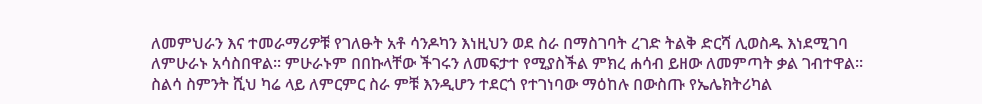ለመምህራን እና ተመራማሪዎቹ የገለፁት አቶ ሳንዶካን እነዚህን ወደ ስራ በማስገባት ረገድ ትልቅ ድርሻ ሊወስዱ እነደሚገባ ለምሁራኑ አሳስበዋል፡፡ ምሁራኑም በበኩላቸው ችገሩን ለመፍታተ የሚያስችል ምክረ ሐሳብ ይዘው ለመምጣት ቃል ገብተዋል፡፡
ስልሳ ስምንት ሺህ ካሬ ላይ ለምርምር ስራ ምቹ እንዲሆን ተደርጎ የተገነባው ማዕከሉ በውስጡ የኤሌክትሪካል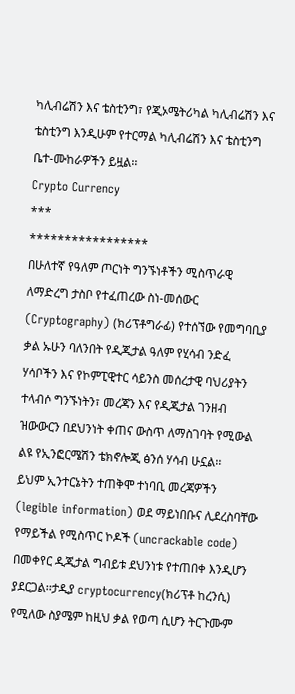ካሊብሬሽን እና ቴስቲንግ፣ የጂኦሜትሪካል ካሊብሬሽን እና ቴስቲንግ እንዲሁም የተርማል ካሊብሬሽን እና ቴስቲንግ ቤተ-ሙከራዎችን ይዟል፡፡
Crypto Currency
***
*****************
በሁለተኛ የዓለም ጦርነት ግንኙነቶችን ሚስጥራዊ ለማድረግ ታስቦ የተፈጠረው ስነ-መሰውር (Cryptography) (ክሪፕቶግራፊ) የተሰኘው የመግባቢያ ቃል ኡሁን ባለንበት የዲጂታል ዓለም የሂሳብ ንድፈ ሃሳቦችን እና የኮምፒዊተር ሳይንስ መሰረታዊ ባህሪያትን ተላብሶ ግንኙነትን፣ መረጃን እና የዲጂታል ገንዘብ ዝውውርን በደህንነት ቀጠና ውስጥ ለማስገባት የሚውል ልዩ የኢንፎርሜሽን ቴክኖሎጂ ፅንሰ ሃሳብ ሁኗል፡፡
ይህም ኢንተርኔትን ተጠቅሞ ተነባቢ መረጃዎችን (legible information) ወደ ማይነበቡና ሊደረስባቸው የማይችል የሚስጥር ኮዶች (uncrackable code) በመቀየር ዲጂታል ግብይቱ ደህንነቱ የተጠበቀ እንዲሆን ያደርጋል፡፡ታዲያ cryptocurrency(ክሪፕቶ ከረንሲ) የሚለው ስያሜም ከዚህ ቃል የወጣ ሲሆን ትርጉሙም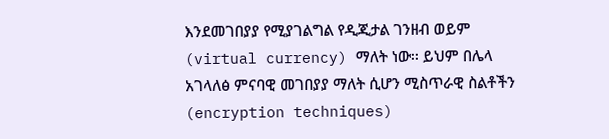እንደመገበያያ የሚያገልግል የዲጂታል ገንዘብ ወይም (virtual currency) ማለት ነው፡፡ ይህም በሌላ አገላለፅ ምናባዊ መገበያያ ማለት ሲሆን ሚስጥራዊ ስልቶችን (encryption techniques)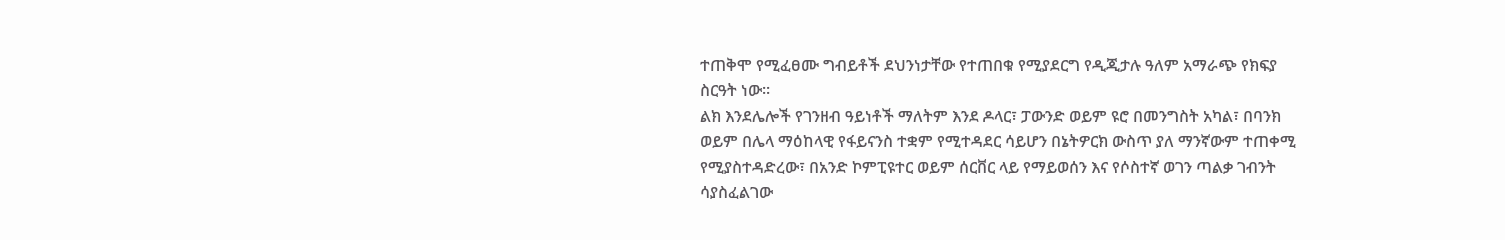ተጠቅሞ የሚፈፀሙ ግብይቶች ደህንነታቸው የተጠበቁ የሚያደርግ የዲጂታሉ ዓለም አማራጭ የክፍያ ስርዓት ነው፡፡
ልክ እንደሌሎች የገንዘብ ዓይነቶች ማለትም እንደ ዶላር፣ ፓውንድ ወይም ዩሮ በመንግስት አካል፣ በባንክ ወይም በሌላ ማዕከላዊ የፋይናንስ ተቋም የሚተዳደር ሳይሆን በኔትዎርክ ውስጥ ያለ ማንኛውም ተጠቀሚ የሚያስተዳድረው፣ በአንድ ኮምፒዩተር ወይም ሰርቨር ላይ የማይወሰን እና የሶስተኛ ወገን ጣልቃ ገብንት ሳያስፈልገው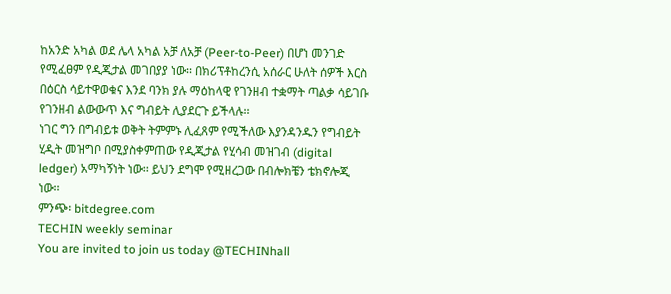ከአንድ አካል ወደ ሌላ አካል አቻ ለአቻ (Peer-to-Peer) በሆነ መንገድ የሚፈፀም የዲጂታል መገበያያ ነው፡፡ በክሪፕቶከረንሲ አሰራር ሁለት ሰዎች እርስ በዕርስ ሳይተዋወቁና እንደ ባንክ ያሉ ማዕከላዊ የገንዘብ ተቋማት ጣልቃ ሳይገቡ የገንዘብ ልውውጥ እና ግብይት ሊያደርጉ ይችላሉ፡፡
ነገር ግን በግብይቱ ወቅት ትምምኑ ሊፈጸም የሚችለው እያንዳንዱን የግብይት ሂዲት መዝግቦ በሚያስቀምጠው የዲጂታል የሂሳብ መዝገብ (digital ledger) አማካኝነት ነው፡፡ ይህን ደግሞ የሚዘረጋው በብሎክቼን ቴክኖሎጂ ነው፡፡
ምንጭ፡ bitdegree.com
TECHIN weekly seminar
You are invited to join us today @TECHINhall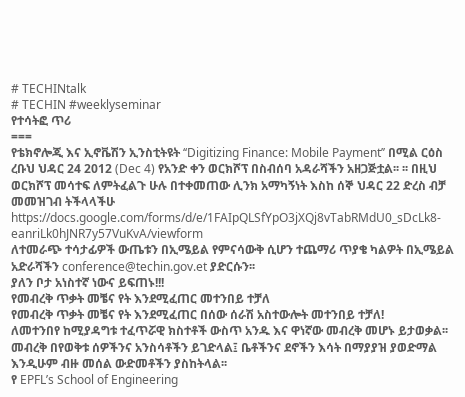# TECHINtalk
# TECHIN #weeklyseminar
የተሳትፎ ጥሪ
===
የቴክኖሎጂ እና ኢኖቬሽን ኢንስቲትዩት ‘‘Digitizing Finance: Mobile Payment’’ በሚል ርዕስ ረቡህ ህዳር 24 2012 (Dec 4) የአንድ ቀን ወርክሾፕ በስብሰባ አዳራሻችን አዘጋጅቷል፡፡ ፡፡ በዚህ ወርክሾፕ መሳተፍ ለምትፈልጉ ሁሉ በተቀመጠው ሊንክ አማካኝነት እስከ ሰኞ ህዳር 22 ድረስ ብቻ መመዝገብ ትችላላችሁ https://docs.google.com/forms/d/e/1FAIpQLSfYpO3jXQj8vTabRMdU0_sDcLk8-eanriLk0hJNR7y57VuKvA/viewform
ለተመራጭ ተሳታፊዎች ውጤቱን በኢሜይል የምናሳውቅ ሲሆን ተጨማሪ ጥያቄ ካልዎት በኢሜይል አድራሻችን conference@techin.gov.et ያድርሱን፡፡
ያለን ቦታ አነስተኛ ነውና ይፍጠኑ!!!
የመብረቅ ጥቃት መቼና የት እንደሚፈጠር መተንበይ ተቻለ
የመብረቅ ጥቃት መቼና የት እንደሚፈጠር በሰው ሰራሽ አስተውሎት መተንበይ ተቻለ!
ለመተንበየ ከሚያዳግቱ ተፈጥሯዊ ክስተቶች ውስጥ አንዱ እና ዋነኛው መብረቅ መሆኑ ይታወቃል፡፡ መብረቅ በየወቅቱ ሰዎችንና አንስሳቶችን ይገድላል፤ ቤቶችንና ደኖችን እሳት በማያያዝ ያወድማል እንዲሁም ብዙ መሰል ውድመቶችን ያስከትላል፡፡
የ EPFL’s School of Engineering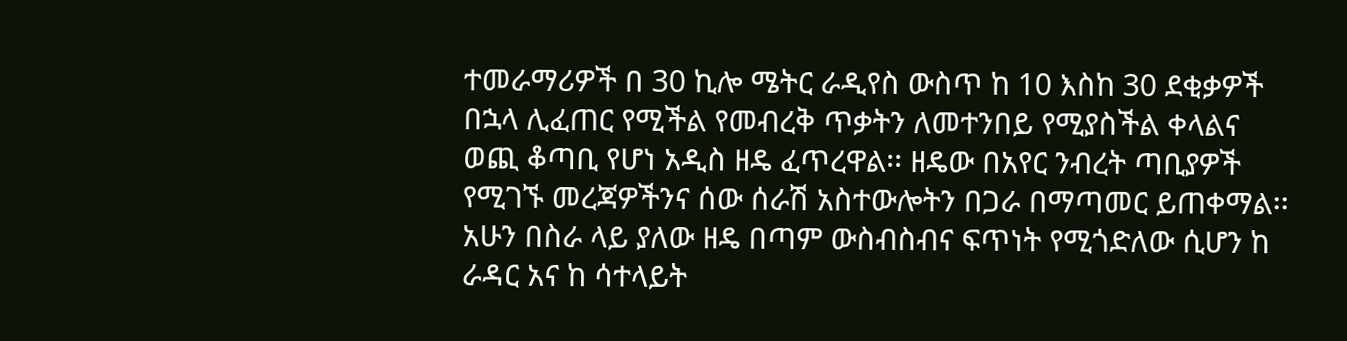ተመራማሪዎች በ 30 ኪሎ ሜትር ራዲየስ ውስጥ ከ 10 እስከ 30 ደቂቃዎች በኋላ ሊፈጠር የሚችል የመብረቅ ጥቃትን ለመተንበይ የሚያስችል ቀላልና ወጪ ቆጣቢ የሆነ አዲስ ዘዴ ፈጥረዋል፡፡ ዘዴው በአየር ንብረት ጣቢያዎች የሚገኙ መረጃዎችንና ሰው ሰራሽ አስተውሎትን በጋራ በማጣመር ይጠቀማል፡፡
አሁን በስራ ላይ ያለው ዘዴ በጣም ውስብስብና ፍጥነት የሚጎድለው ሲሆን ከ ራዳር አና ከ ሳተላይት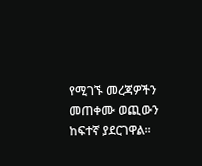የሚገኙ መረጃዎችን መጠቀሙ ወጪውን ከፍተኛ ያደርገዋል፡፡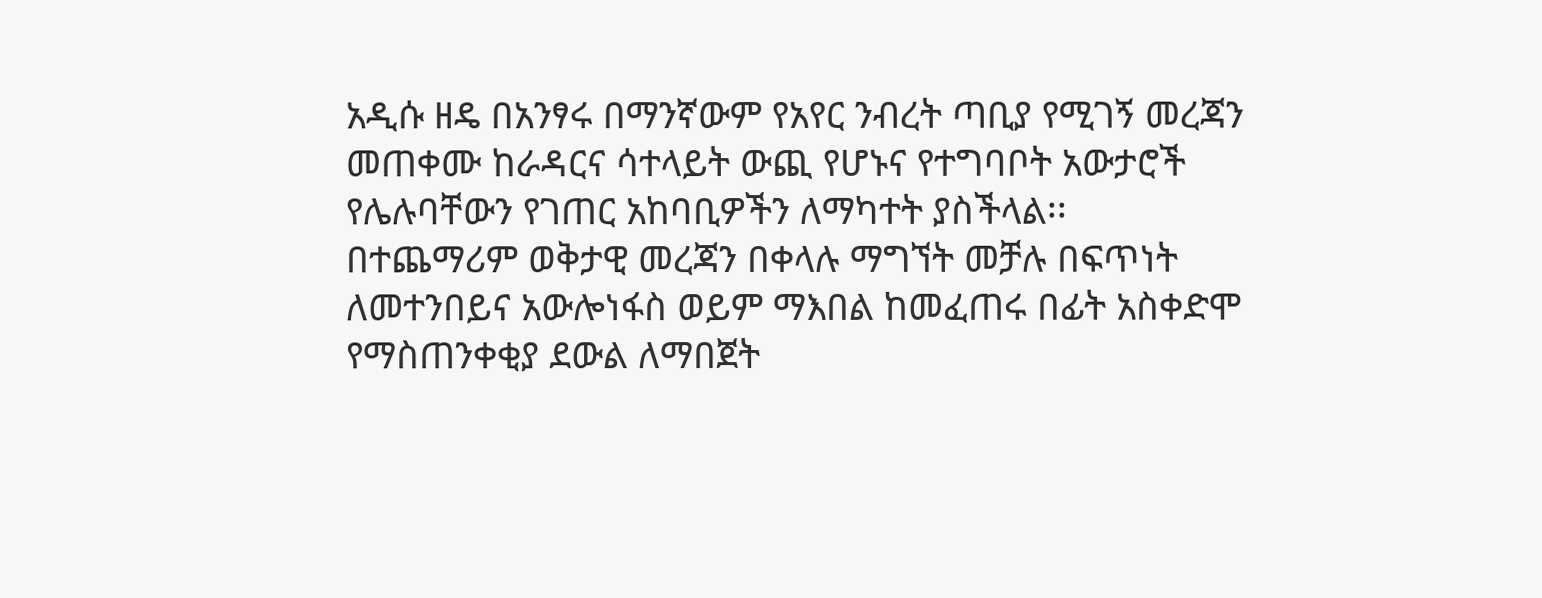አዲሱ ዘዴ በአንፃሩ በማንኛውም የአየር ንብረት ጣቢያ የሚገኝ መረጃን መጠቀሙ ከራዳርና ሳተላይት ውጪ የሆኑና የተግባቦት አውታሮች የሌሉባቸውን የገጠር አከባቢዎችን ለማካተት ያስችላል፡፡
በተጨማሪም ወቅታዊ መረጃን በቀላሉ ማግኘት መቻሉ በፍጥነት ለመተንበይና አውሎነፋስ ወይም ማእበል ከመፈጠሩ በፊት አስቀድሞ የማስጠንቀቂያ ደውል ለማበጀት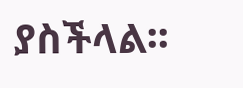ያስችላል፡፡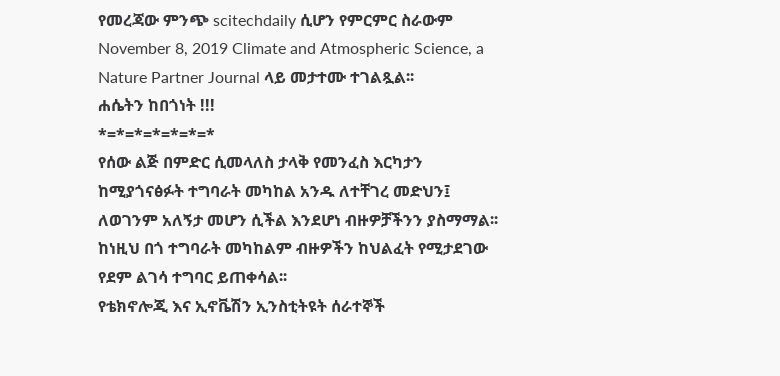የመረጃው ምንጭ scitechdaily ሲሆን የምርምር ስራውም November 8, 2019 Climate and Atmospheric Science, a Nature Partner Journal ላይ መታተሙ ተገልጿል፡፡
ሐሴትን ከበጎነት !!!
*=*=*=*=*=*=*
የሰው ልጅ በምድር ሲመላለስ ታላቅ የመንፈስ እርካታን ከሚያጎናፅፉት ተግባራት መካከል አንዱ ለተቸገረ መድህን፤ ለወገንም አለኝታ መሆን ሲችል እንደሆነ ብዙዎቻችንን ያስማማል፡፡ ከነዚህ በጎ ተግባራት መካከልም ብዙዎችን ከህልፈት የሚታደገው የደም ልገሳ ተግባር ይጠቀሳል፡፡
የቴክኖሎጂ እና ኢኖቬሽን ኢንስቲትዩት ሰራተኞች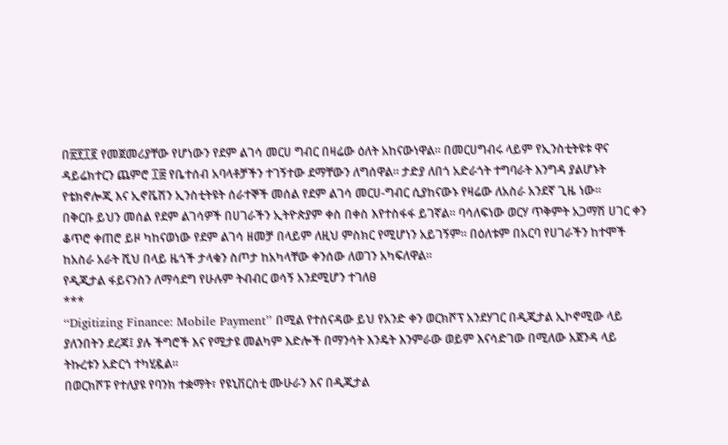በ፳፻፲፪ የመጀመሪያቸው የሆነውን የደም ልገሳ መርሀ ግብር በዛሬው ዕለት አከናውነዋል፡፡ በመርሀግብሩ ላይም የኢንስቲትዩቱ ዋና ዳይሬክተርን ጨምሮ ፲፰ የቤተሰብ አባላቶቻችን ተገኝተው ደማቸውን ለግሰዋል፡፡ ታድያ ለበጎ አድራጎት ተግባራት እንግዳ ያልሆኑት የቴክኖሎጂ እና ኢኖቬሽን ኢንስቲትዩት ሰራተኞች መሰል የደም ልገሳ መርሀ-ግብር ሲያከናውኑ የዛሬው ለአስራ አንደኛ ጊዜ ነው፡፡
በቅርቡ ይህን መሰል የደም ልገሳዎች በሀገራችን ኢትዮጵያም ቀስ በቀስ እየተስፋፋ ይገኛል፡፡ ባሳለፍነው ወርሃ ጥቅምት አጋማሽ ሀገር ቀን ቆጥሮ ቀጠሮ ይዞ ካከናወነው የደም ልገሳ ዘመቻ በላይም ለዚህ ምስክር የሚሆነን አይገኝም፡፡ በዕለቱም በአርባ የሀገራችን ከተሞች ከአስራ አራት ሺህ በላይ ዜጎች ታላቁን ስጦታ ከአካላቸው ቀንሰው ለወገን አካፍለዋል፡፡
የዲጂታል ፋይናንስን ለማሳደግ የሁሉም ትብብር ወሳኝ አንደሚሆን ተገለፀ
***
‘‘Digitizing Finance: Mobile Payment’’ በሚል የተሰናዳው ይህ የአንድ ቀን ወርክሾፕ አንደሃገር በዲጂታል ኢኮኖሚው ላይ ያለንበትን ደረጃ፤ ያሉ ችግሮች እና የሚታዩ መልካም እድሎች በማንሳት እንዴት እንምራው ወይም እናሳድገው በሚለው አጀንዳ ላይ ትኩረቱን አድርጎ ተካሂዷል፡፡
በወርክሾፑ የተለያዩ የባንክ ተቋማት፣ የዩኒቨርስቲ ሙሁራን እና በዲጂታል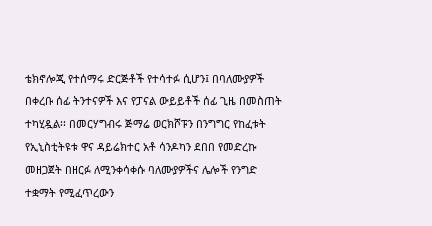ቴክኖሎጂ የተሰማሩ ድርጅቶች የተሳተፉ ሲሆን፤ በባለሙያዎች በቀረቡ ሰፊ ትንተናዎች እና የፓናል ውይይቶች ሰፊ ጊዜ በመስጠት ተካሂዷል፡፡ በመርሃግብሩ ጅማሬ ወርክሾፑን በንግግር የከፈቱት የኢኒስቲትዩቱ ዋና ዳይሬክተር አቶ ሳንዶካን ደበበ የመድረኩ መዘጋጀት በዘርፉ ለሚንቀሳቀሱ ባለሙያዎችና ሌሎች የንግድ ተቋማት የሚፈጥረውን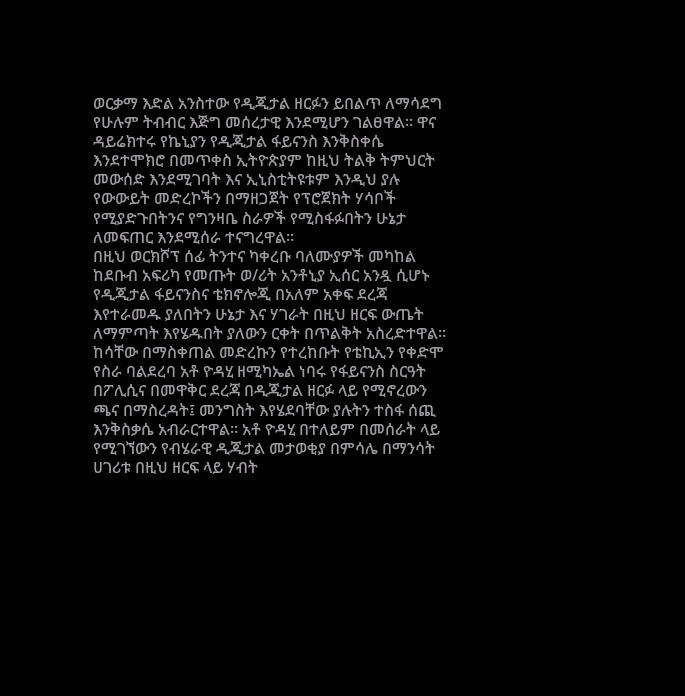ወርቃማ እድል አንስተው የዲጂታል ዘርፉን ይበልጥ ለማሳደግ የሁሉም ትብብር እጅግ መሰረታዊ እንደሚሆን ገልፀዋል፡፡ ዋና ዳይሬክተሩ የኬኒያን የዲጂታል ፋይናንስ እንቅስቀሴ እንደተሞክሮ በመጥቀስ ኢትዮጵያም ከዚህ ትልቅ ትምህርት መውሰድ እንደሚገባት እና ኢኒስቲትዩቱም እንዲህ ያሉ የውውይት መድረኮችን በማዘጋጀት የፕሮጀክት ሃሳቦች የሚያድጉበትንና የግንዛቤ ስራዎች የሚስፋፉበትን ሁኔታ ለመፍጠር እንደሚሰራ ተናግረዋል፡፡
በዚህ ወርክሾፕ ሰፊ ትንተና ካቀረቡ ባለሙያዎች መካከል ከደቡብ አፍሪካ የመጡት ወ/ሪት አንቶኒያ ኢሰር አንዷ ሲሆኑ የዲጂታል ፋይናንስና ቴክኖሎጂ በአለም አቀፍ ደረጃ እየተራመዱ ያለበትን ሁኔታ እና ሃገራት በዚህ ዘርፍ ውጤት ለማምጣት እየሄዱበት ያለውን ርቀት በጥልቅት አስረድተዋል፡፡ ከሳቸው በማስቀጠል መድረኩን የተረከቡት የቴኪኢን የቀድሞ የስራ ባልደረባ አቶ ዮዳሂ ዘሚካኤል ነባሩ የፋይናንስ ስርዓት በፖሊሲና በመዋቅር ደረጃ በዲጂታል ዘርፉ ላይ የሚኖረውን ጫና በማስረዳት፤ መንግስት እየሄደባቸው ያሉትን ተስፋ ሰጪ እንቅስቃሴ አብራርተዋል፡፡ አቶ ዮዳሂ በተለይም በመሰራት ላይ የሚገኘውን የብሄራዊ ዲጂታል መታወቂያ በምሳሌ በማንሳት ሀገሪቱ በዚህ ዘርፍ ላይ ሃብት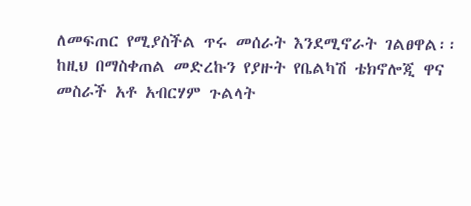ለመፍጠር የሚያስችል ጥሩ መሰራት እንደሚኖራት ገልፀዋል፡፡
ከዚህ በማስቀጠል መድረኩን የያዙት የቤልካሽ ቴክኖሎጂ ዋና መስራች አቶ አብርሃም ጉልላት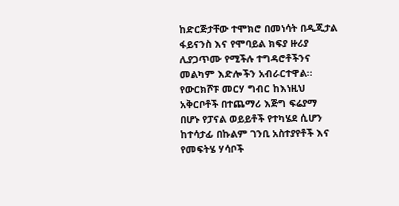ከድርጅታቸው ተሞክሮ በመነሳት በዲጂታል ፋይናንስ እና የሞባይል ክፍያ ዙሪያ ሊያጋጥሙ የሚችሉ ተግዳሮቶችንና መልካም እድሎችን አብራርተዋል፡፡ የውርክሾፑ መርሃ ግብር ከእነዚህ አቅርቦቶች በተጨማሪ እጅግ ፍሬያማ በሆኑ የፓናል ወይይቶች የተካሄደ ሲሆን ከተሳታፊ በኩልም ገንቢ አስተያየቶች እና የመፍትሄ ሃሳቦች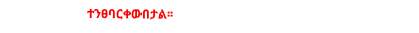ተንፀባርቀውበታል፡፡